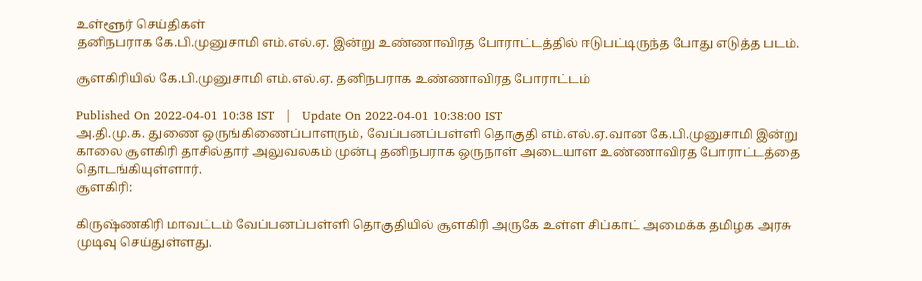உள்ளூர் செய்திகள்
தனிநபராக கே.பி.முனுசாமி எம்.எல்.ஏ. இன்று உண்ணாவிரத போராட்டத்தில் ஈடுபட்டிருந்த போது எடுத்த படம்.

சூளகிரியில் கே.பி.முனுசாமி எம்.எல்.ஏ. தனிநபராக உண்ணாவிரத போராட்டம்

Published On 2022-04-01 10:38 IST   |   Update On 2022-04-01 10:38:00 IST
அ.தி.மு.க. துணை ஒருங்கிணைப்பாளரும், வேப்பனப்பள்ளி தொகுதி எம்.எல்.ஏ.வான கே.பி.முனுசாமி இன்று காலை சூளகிரி தாசில்தார் அலுவலகம் முன்பு தனிநபராக ஒருநாள் அடையாள உண்ணாவிரத போராட்டத்தை தொடங்கியுள்ளார்.
சூளகிரி:

கிருஷ்ணகிரி மாவட்டம் வேப்பனப்பள்ளி தொகுதியில் சூளகிரி அருகே உள்ள சிப்காட் அமைக்க தமிழக அரசு முடிவு செய்துள்ளது.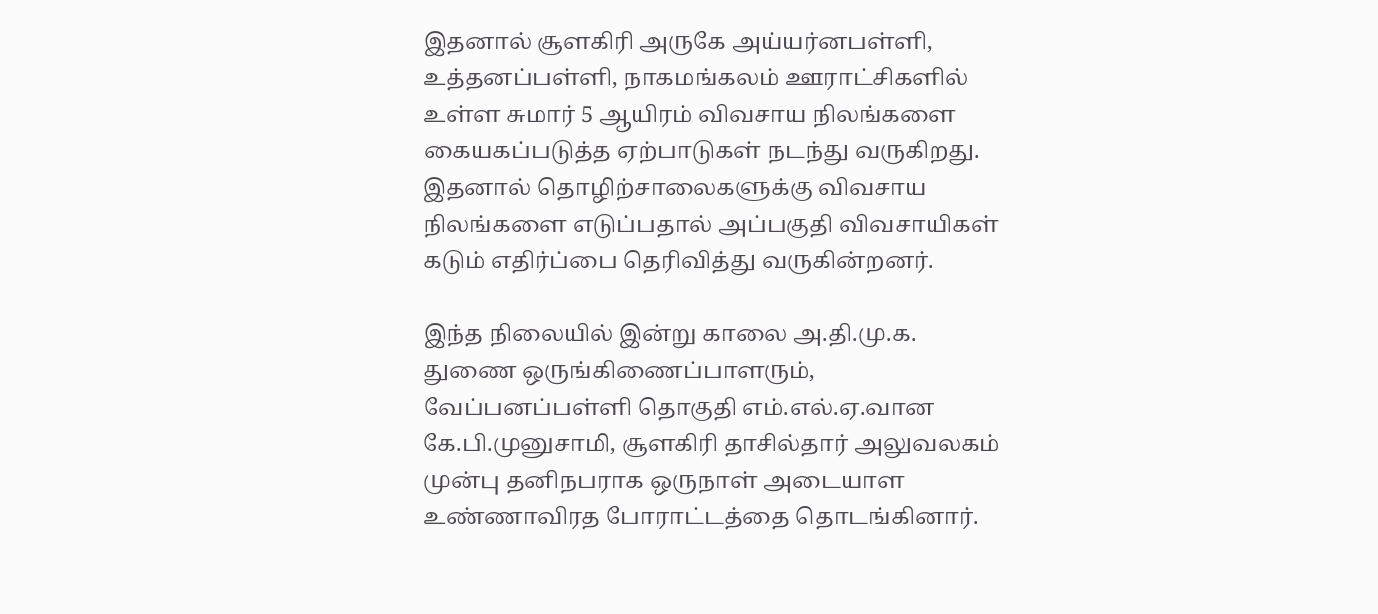இதனால் சூளகிரி அருகே அய்யர்னபள்ளி, உத்தனப்பள்ளி, நாகமங்கலம் ஊராட்சிகளில் உள்ள சுமார் 5 ஆயிரம் விவசாய நிலங்களை கையகப்படுத்த ஏற்பாடுகள் நடந்து வருகிறது. இதனால் தொழிற்சாலைகளுக்கு விவசாய நிலங்களை எடுப்பதால் அப்பகுதி விவசாயிகள் கடும் எதிர்ப்பை தெரிவித்து வருகின்றனர்.

இந்த நிலையில் இன்று காலை அ.தி.மு.க. துணை ஒருங்கிணைப்பாளரும், வேப்பனப்பள்ளி தொகுதி எம்.எல்.ஏ.வான கே.பி.முனுசாமி, சூளகிரி தாசில்தார் அலுவலகம் முன்பு தனிநபராக ஒருநாள் அடையாள உண்ணாவிரத போராட்டத்தை தொடங்கினார்.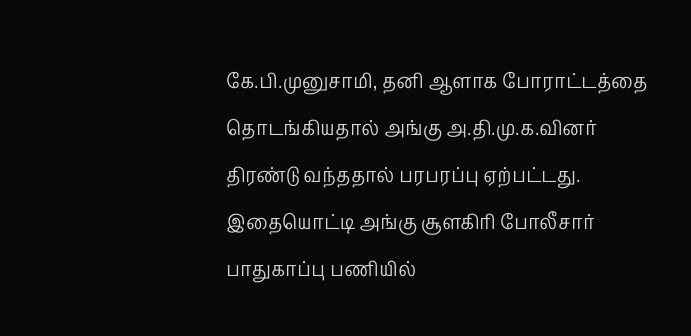கே.பி.முனுசாமி, தனி ஆளாக போராட்டத்தை தொடங்கியதால் அங்கு அ.தி.மு.க.வினர் திரண்டு வந்ததால் பரபரப்பு ஏற்பட்டது. இதையொட்டி அங்கு சூளகிரி போலீசார் பாதுகாப்பு பணியில்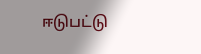ஈடுபட்டு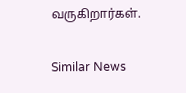வருகிறார்கள்.

Similar News